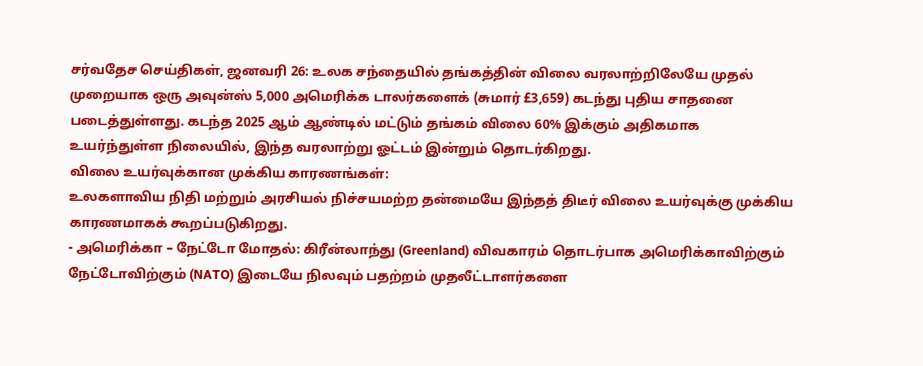சர்வதேச செய்திகள், ஜனவரி 26: உலக சந்தையில் தங்கத்தின் விலை வரலாற்றிலேயே முதல் முறையாக ஒரு அவுன்ஸ் 5,000 அமெரிக்க டாலர்களைக் (சுமார் £3,659) கடந்து புதிய சாதனை படைத்துள்ளது. கடந்த 2025 ஆம் ஆண்டில் மட்டும் தங்கம் விலை 60% இக்கும் அதிகமாக உயர்ந்துள்ள நிலையில், இந்த வரலாற்று ஓட்டம் இன்றும் தொடர்கிறது.
விலை உயர்வுக்கான முக்கிய காரணங்கள்:
உலகளாவிய நிதி மற்றும் அரசியல் நிச்சயமற்ற தன்மையே இந்தத் திடீர் விலை உயர்வுக்கு முக்கிய காரணமாகக் கூறப்படுகிறது.
- அமெரிக்கா – நேட்டோ மோதல்: கிரீன்லாந்து (Greenland) விவகாரம் தொடர்பாக அமெரிக்காவிற்கும் நேட்டோவிற்கும் (NATO) இடையே நிலவும் பதற்றம் முதலீட்டாளர்களை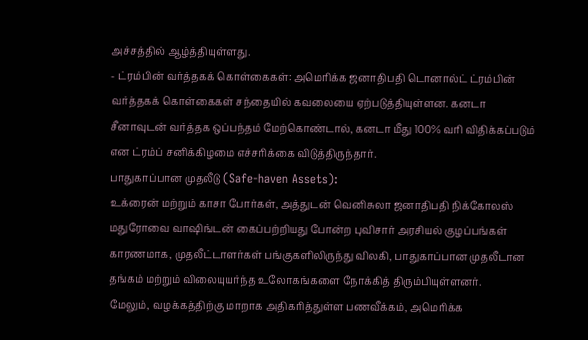அச்சத்தில் ஆழ்த்தியுள்ளது.
- ட்ரம்பின் வர்த்தகக் கொள்கைகள்: அமெரிக்க ஜனாதிபதி டொனால்ட் ட்ரம்பின் வர்த்தகக் கொள்கைகள் சந்தையில் கவலையை ஏற்படுத்தியுள்ளன. கனடா சீனாவுடன் வர்த்தக ஒப்பந்தம் மேற்கொண்டால், கனடா மீது 100% வரி விதிக்கப்படும் என ட்ரம்ப் சனிக்கிழமை எச்சரிக்கை விடுத்திருந்தார்.
பாதுகாப்பான முதலீடு (Safe-haven Assets):
உக்ரைன் மற்றும் காசா போர்கள், அத்துடன் வெனிசுலா ஜனாதிபதி நிக்கோலஸ் மதுரோவை வாஷிங்டன் கைப்பற்றியது போன்ற புவிசார் அரசியல் குழப்பங்கள் காரணமாக, முதலீட்டாளர்கள் பங்குகளிலிருந்து விலகி, பாதுகாப்பான முதலீடான தங்கம் மற்றும் விலையுயர்ந்த உலோகங்களை நோக்கித் திரும்பியுள்ளனர்.
மேலும், வழக்கத்திற்கு மாறாக அதிகரித்துள்ள பணவீக்கம், அமெரிக்க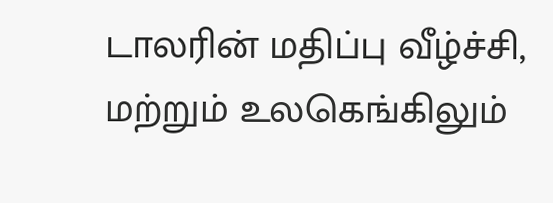டாலரின் மதிப்பு வீழ்ச்சி, மற்றும் உலகெங்கிலும்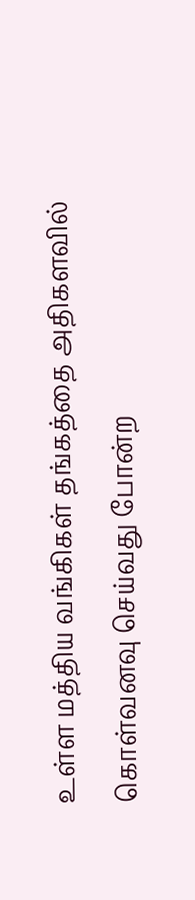உள்ள மத்திய வங்கிகள் தங்கத்தை அதிகளவில் கொள்வனவு செய்வது போன்ற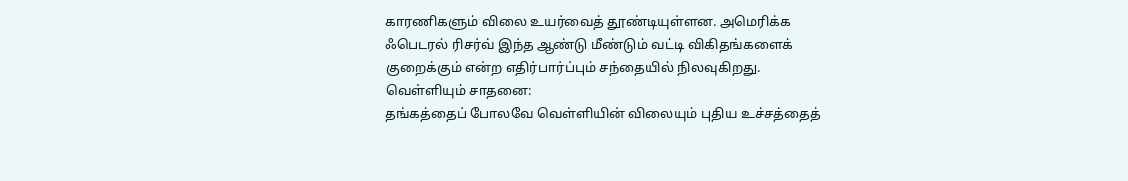காரணிகளும் விலை உயர்வைத் தூண்டியுள்ளன. அமெரிக்க ஃபெடரல் ரிசர்வ் இந்த ஆண்டு மீண்டும் வட்டி விகிதங்களைக் குறைக்கும் என்ற எதிர்பார்ப்பும் சந்தையில் நிலவுகிறது.
வெள்ளியும் சாதனை:
தங்கத்தைப் போலவே வெள்ளியின் விலையும் புதிய உச்சத்தைத்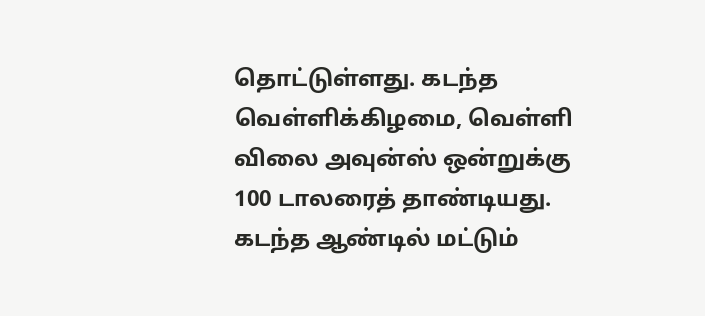தொட்டுள்ளது. கடந்த வெள்ளிக்கிழமை, வெள்ளி விலை அவுன்ஸ் ஒன்றுக்கு 100 டாலரைத் தாண்டியது. கடந்த ஆண்டில் மட்டும்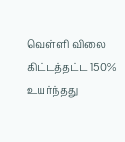வெள்ளி விலை கிட்டத்தட்ட 150% உயர்ந்தது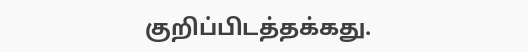குறிப்பிடத்தக்கது.